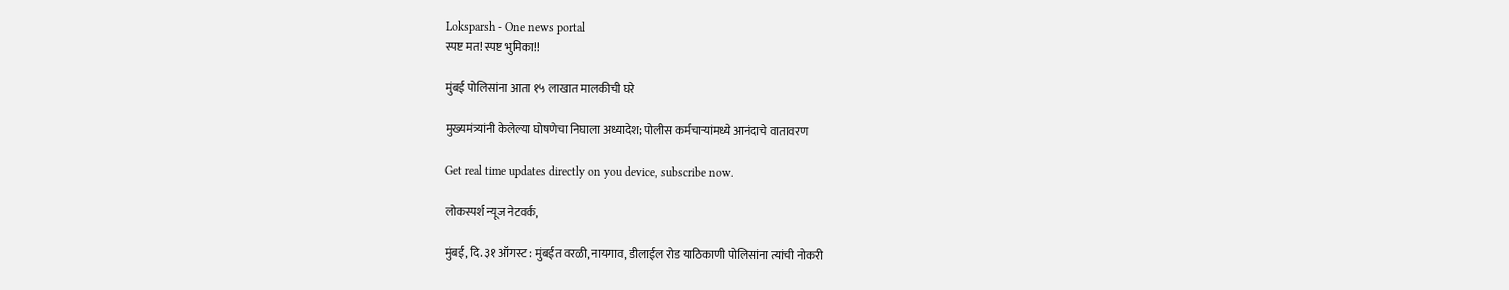Loksparsh - One news portal
स्पष्ट मत! स्पष्ट भुमिका!!

मुंबई पोलिसांना आता १५ लाखात मालकीची घरे

मुख्यमंत्र्यांनी केलेल्या घोषणेचा निघाला अध्यादेश; पोलीस कर्मचाऱ्यांमध्ये आनंदाचे वातावरण

Get real time updates directly on you device, subscribe now.

लोकस्पर्श न्यूज नेटवर्क,

मुंबई, दि. ३१ ऑगस्ट : मुंबईत वरळी, नायगाव, डीलाईल रोड याठिकाणी पोलिसांना त्यांची नोकरी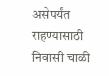असेपर्यंत राहण्यासाठी निवासी चाळी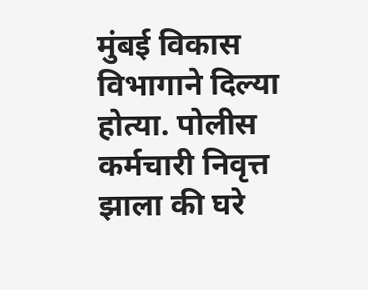मुंबई विकास विभागाने दिल्या होत्या. पोलीस कर्मचारी निवृत्त झाला की घरे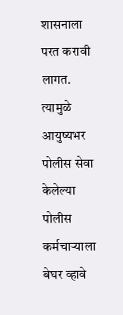शासनाला परत करावी लागत. त्यामुळे आयुष्यभर पोलीस सेवा केलेल्या पोलीस कर्मचाऱ्याला बेघर व्हावे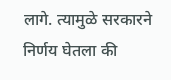लागे. त्यामुळे सरकारने निर्णय घेतला की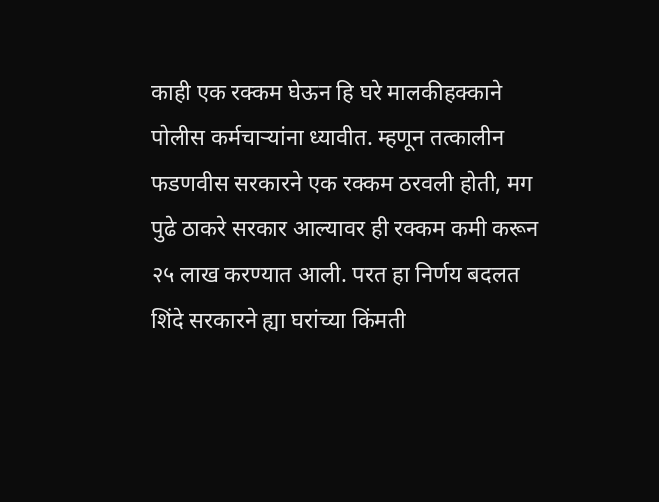काही एक रक्कम घेऊन हि घरे मालकीहक्काने पोलीस कर्मचाऱ्यांना ध्यावीत. म्हणून तत्कालीन फडणवीस सरकारने एक रक्कम ठरवली होती, मग पुढे ठाकरे सरकार आल्यावर ही रक्कम कमी करून २५ लाख करण्यात आली. परत हा निर्णय बदलत शिंदे सरकारने ह्या घरांच्या किंमती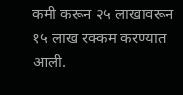कमी करून २५ लाखावरून १५ लाख रक्कम करण्यात आली.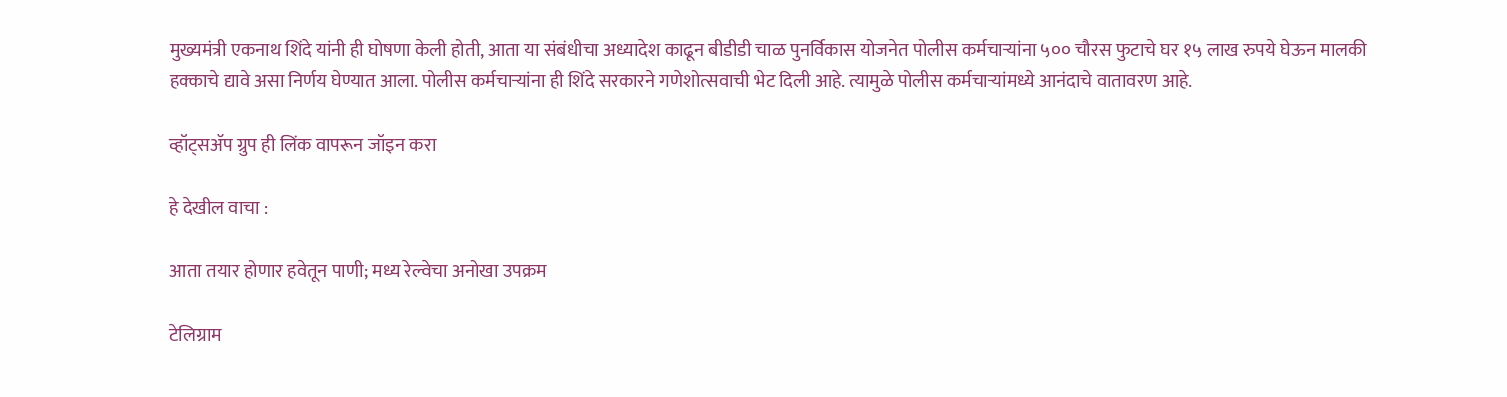मुख्यमंत्री एकनाथ शिंदे यांनी ही घोषणा केली होती, आता या संबंधीचा अध्यादेश काढून बीडीडी चाळ पुनर्विकास योजनेत पोलीस कर्मचाऱ्यांना ५०० चौरस फुटाचे घर १५ लाख रुपये घेऊन मालकी हक्काचे द्यावे असा निर्णय घेण्यात आला. पोलीस कर्मचाऱ्यांना ही शिंदे सरकारने गणेशोत्सवाची भेट दिली आहे. त्यामुळे पोलीस कर्मचाऱ्यांमध्ये आनंदाचे वातावरण आहे.

व्हॉट्सॲप ग्रुप ही लिंक वापरून जॉइन करा

हे देखील वाचा :

आता तयार होणार हवेतून पाणी; मध्य रेल्वेचा अनोखा उपक्रम

टेलिग्राम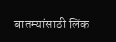बातम्यांसाठी लिंक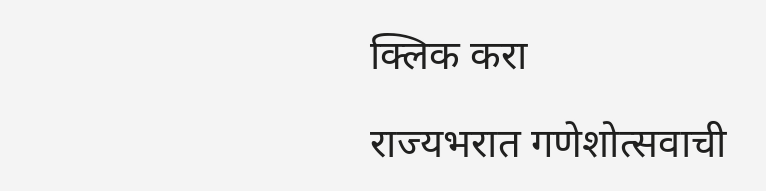क्लिक करा

राज्यभरात गणेशोत्सवाची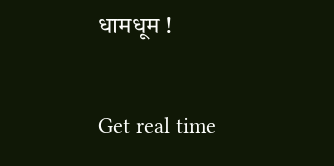धामधूम !



Get real time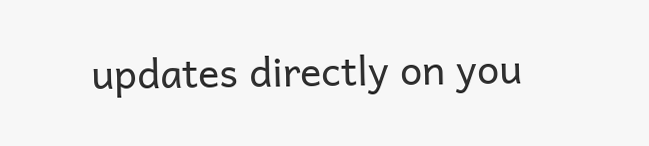updates directly on you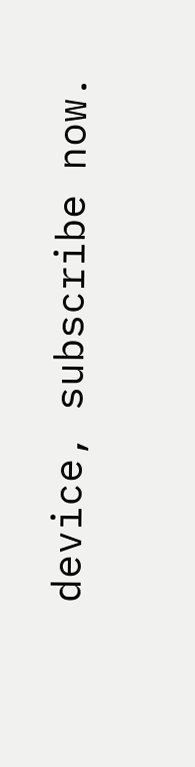device, subscribe now.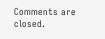Comments are closed.